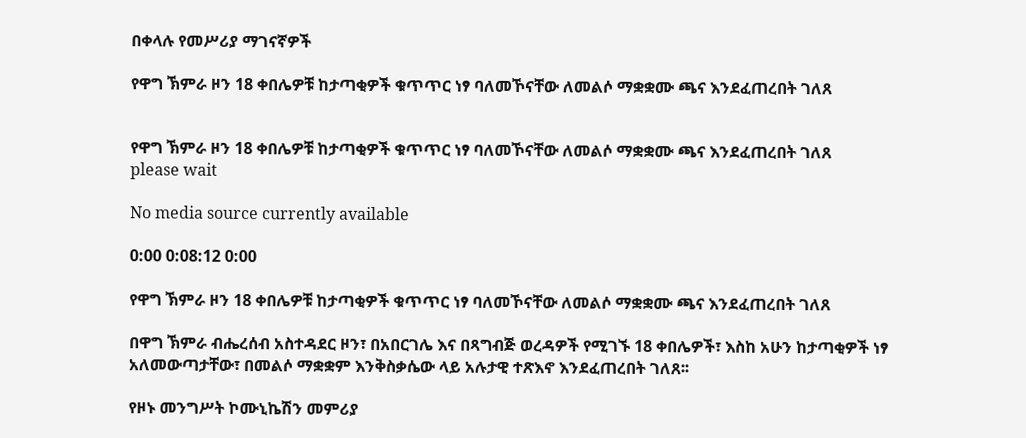በቀላሉ የመሥሪያ ማገናኛዎች

የዋግ ኽምራ ዞን 18 ቀበሌዎቹ ከታጣቂዎች ቁጥጥር ነፃ ባለመኾናቸው ለመልሶ ማቋቋሙ ጫና እንደፈጠረበት ገለጸ


የዋግ ኽምራ ዞን 18 ቀበሌዎቹ ከታጣቂዎች ቁጥጥር ነፃ ባለመኾናቸው ለመልሶ ማቋቋሙ ጫና እንደፈጠረበት ገለጸ
please wait

No media source currently available

0:00 0:08:12 0:00

የዋግ ኽምራ ዞን 18 ቀበሌዎቹ ከታጣቂዎች ቁጥጥር ነፃ ባለመኾናቸው ለመልሶ ማቋቋሙ ጫና እንደፈጠረበት ገለጸ

በዋግ ኽምራ ብሔረሰብ አስተዳደር ዞን፣ በአበርገሌ እና በጻግብጅ ወረዳዎች የሚገኙ 18 ቀበሌዎች፣ እስከ አሁን ከታጣቂዎች ነፃ አለመውጣታቸው፣ በመልሶ ማቋቋም እንቅስቃሴው ላይ አሉታዊ ተጽእኖ እንደፈጠረበት ገለጸ፡፡

የዞኑ መንግሥት ኮሙኒኬሽን መምሪያ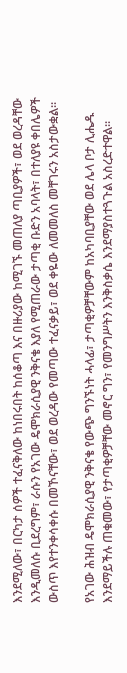እንደሚለው፣ በርካታ ሰዎች ተፈናቅለው ከነበሩበት ከሰቆጣ እና በዙሪያው ከሚገኙ መጠለያ ጣቢያዎች፣ ወደ ወረዳቸው እንዲመለሱ ቢደረግም፣ ራሱን የአገው ዴሞክራሲያዊ ንቅናቄ እያለ የሚጠራው ታጣቂ ቡድን አባላት፣ በተለያዩ ቀበሌዎች ውስጥ እየተንቀሳቀሱ በመኾናቸው፣ ወደ ወረዳው የመጣው ተፈናቃይ፣ ወደ ቀዬው ለመመለስ መቸገሩን አስታውቋል፡፡

የአገው ሕዝብ ዴሞክራሲያዊ ንቅናቄ የውጭ ግንኙነት ሓላፊ፣ ታጣቂዎቻቸውም ከአካባቢያቸው ወደ ሌላ ቦታ ሊሔዱ እንደማይችሉ ጠቁመው፣ የታጣቂዎቻቸው መኖር ግን፣ የመንግሥትን እንቅስቃሴ እንደማያስተጓጉል አስረድተዋል፡፡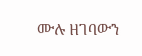ሙሉ ዘገባውን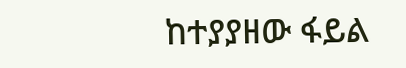ከተያያዘው ፋይል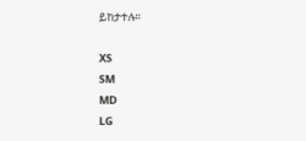ይከታተሉ።

XS
SM
MD
LG